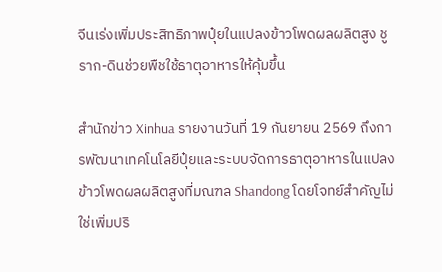จีนเร่งเพิ่มประสิทธิภาพปุ๋ยในแปลงข้าวโพดผลผลิตสูง ชูราก-ดินช่วยพืชใช้ธาตุอาหารให้คุ้มขึ้น

สำนักข่าว Xinhua รายงานวันที่ 19 กันยายน 2569 ถึงการพัฒนาเทคโนโลยีปุ๋ยและระบบจัดการธาตุอาหารในแปลงข้าวโพดผลผลิตสูงที่มณฑล Shandong โดยโจทย์สำคัญไม่ใช่เพิ่มปริ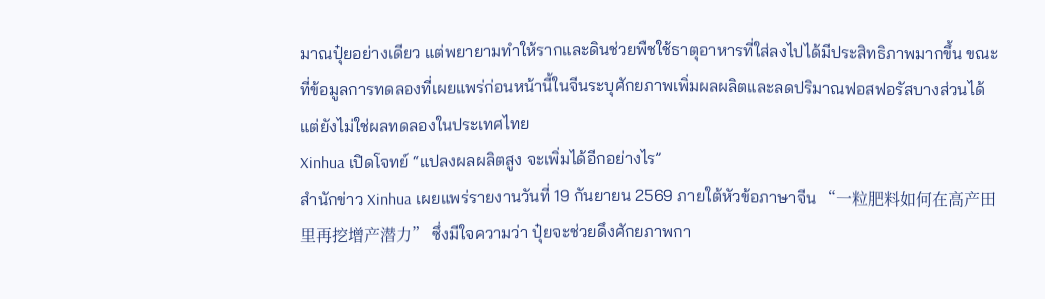มาณปุ๋ยอย่างเดียว แต่พยายามทำให้รากและดินช่วยพืชใช้ธาตุอาหารที่ใส่ลงไปได้มีประสิทธิภาพมากขึ้น ขณะที่ข้อมูลการทดลองที่เผยแพร่ก่อนหน้านี้ในจีนระบุศักยภาพเพิ่มผลผลิตและลดปริมาณฟอสฟอรัสบางส่วนได้ แต่ยังไม่ใช่ผลทดลองในประเทศไทย
Xinhua เปิดโจทย์ “แปลงผลผลิตสูง จะเพิ่มได้อีกอย่างไร”
สำนักข่าว Xinhua เผยแพร่รายงานวันที่ 19 กันยายน 2569 ภายใต้หัวข้อภาษาจีน “一粒肥料如何在高产田里再挖增产潜力” ซึ่งมีใจความว่า ปุ๋ยจะช่วยดึงศักยภาพกา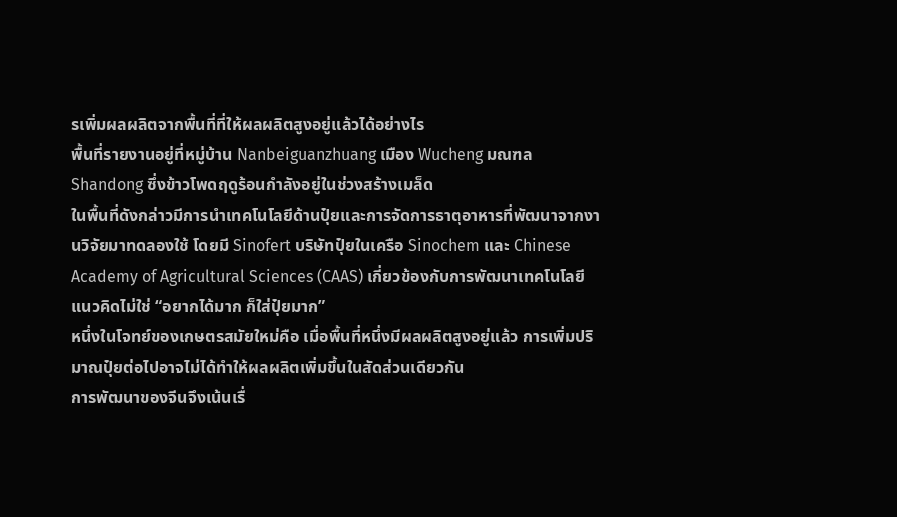รเพิ่มผลผลิตจากพื้นที่ที่ให้ผลผลิตสูงอยู่แล้วได้อย่างไร
พื้นที่รายงานอยู่ที่หมู่บ้าน Nanbeiguanzhuang เมือง Wucheng มณฑล Shandong ซึ่งข้าวโพดฤดูร้อนกำลังอยู่ในช่วงสร้างเมล็ด
ในพื้นที่ดังกล่าวมีการนำเทคโนโลยีด้านปุ๋ยและการจัดการธาตุอาหารที่พัฒนาจากงานวิจัยมาทดลองใช้ โดยมี Sinofert บริษัทปุ๋ยในเครือ Sinochem และ Chinese Academy of Agricultural Sciences (CAAS) เกี่ยวข้องกับการพัฒนาเทคโนโลยี
แนวคิดไม่ใช่ “อยากได้มาก ก็ใส่ปุ๋ยมาก”
หนึ่งในโจทย์ของเกษตรสมัยใหม่คือ เมื่อพื้นที่หนึ่งมีผลผลิตสูงอยู่แล้ว การเพิ่มปริมาณปุ๋ยต่อไปอาจไม่ได้ทำให้ผลผลิตเพิ่มขึ้นในสัดส่วนเดียวกัน
การพัฒนาของจีนจึงเน้นเรื่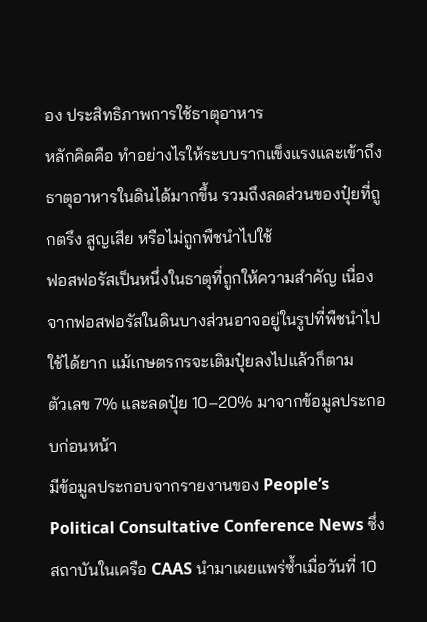อง ประสิทธิภาพการใช้ธาตุอาหาร
หลักคิดคือ ทำอย่างไรให้ระบบรากแข็งแรงและเข้าถึงธาตุอาหารในดินได้มากขึ้น รวมถึงลดส่วนของปุ๋ยที่ถูกตรึง สูญเสีย หรือไม่ถูกพืชนำไปใช้
ฟอสฟอรัสเป็นหนึ่งในธาตุที่ถูกให้ความสำคัญ เนื่องจากฟอสฟอรัสในดินบางส่วนอาจอยู่ในรูปที่พืชนำไปใช้ได้ยาก แม้เกษตรกรจะเติมปุ๋ยลงไปแล้วก็ตาม
ตัวเลข 7% และลดปุ๋ย 10–20% มาจากข้อมูลประกอบก่อนหน้า
มีข้อมูลประกอบจากรายงานของ People’s Political Consultative Conference News ซึ่งสถาบันในเครือ CAAS นำมาเผยแพร่ซ้ำเมื่อวันที่ 10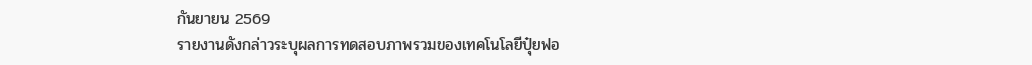กันยายน 2569
รายงานดังกล่าวระบุผลการทดสอบภาพรวมของเทคโนโลยีปุ๋ยฟอ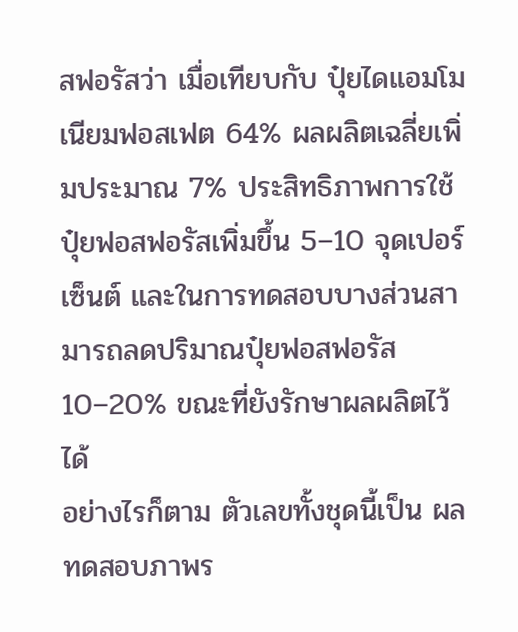สฟอรัสว่า เมื่อเทียบกับ ปุ๋ยไดแอมโมเนียมฟอสเฟต 64% ผลผลิตเฉลี่ยเพิ่มประมาณ 7% ประสิทธิภาพการใช้ปุ๋ยฟอสฟอรัสเพิ่มขึ้น 5–10 จุดเปอร์เซ็นต์ และในการทดสอบบางส่วนสามารถลดปริมาณปุ๋ยฟอสฟอรัส 10–20% ขณะที่ยังรักษาผลผลิตไว้ได้
อย่างไรก็ตาม ตัวเลขทั้งชุดนี้เป็น ผลทดสอบภาพร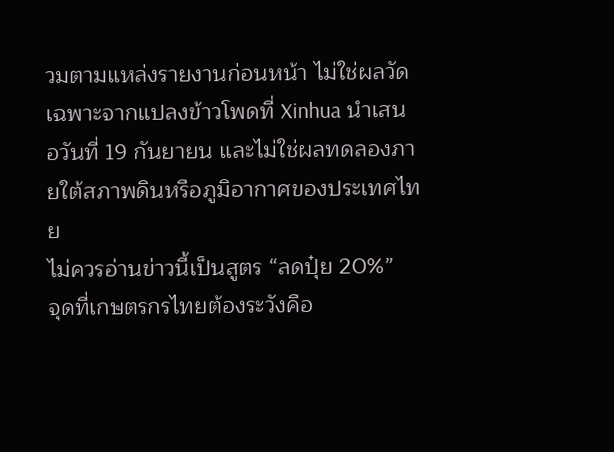วมตามแหล่งรายงานก่อนหน้า ไม่ใช่ผลวัดเฉพาะจากแปลงข้าวโพดที่ Xinhua นำเสนอวันที่ 19 กันยายน และไม่ใช่ผลทดลองภายใต้สภาพดินหรือภูมิอากาศของประเทศไทย
ไม่ควรอ่านข่าวนี้เป็นสูตร “ลดปุ๋ย 20%”
จุดที่เกษตรกรไทยต้องระวังคือ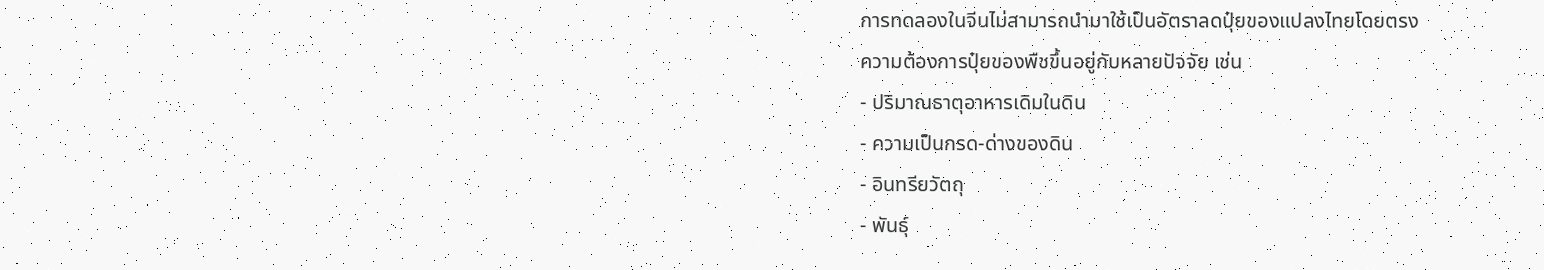การทดลองในจีนไม่สามารถนำมาใช้เป็นอัตราลดปุ๋ยของแปลงไทยโดยตรง
ความต้องการปุ๋ยของพืชขึ้นอยู่กับหลายปัจจัย เช่น
- ปริมาณธาตุอาหารเดิมในดิน
- ความเป็นกรด-ด่างของดิน
- อินทรียวัตถุ
- พันธุ์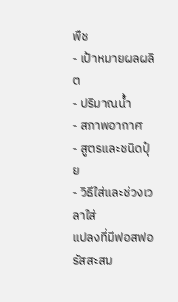พืช
- เป้าหมายผลผลิต
- ปริมาณน้ำ
- สภาพอากาศ
- สูตรและชนิดปุ๋ย
- วิธีใส่และช่วงเวลาใส่
แปลงที่มีฟอสฟอรัสสะสม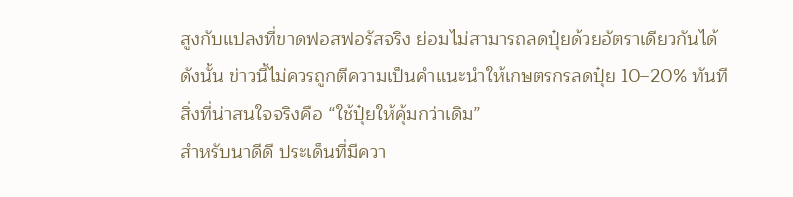สูงกับแปลงที่ขาดฟอสฟอรัสจริง ย่อมไม่สามารถลดปุ๋ยด้วยอัตราเดียวกันได้
ดังนั้น ข่าวนี้ไม่ควรถูกตีความเป็นคำแนะนำให้เกษตรกรลดปุ๋ย 10–20% ทันที
สิ่งที่น่าสนใจจริงคือ “ใช้ปุ๋ยให้คุ้มกว่าเดิม”
สำหรับนาดีดี ประเด็นที่มีควา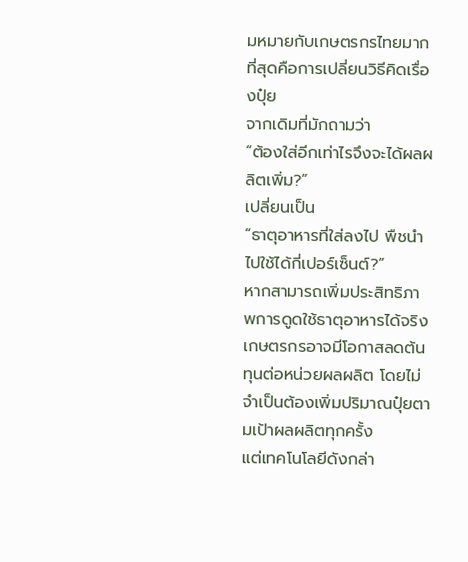มหมายกับเกษตรกรไทยมากที่สุดคือการเปลี่ยนวิธีคิดเรื่องปุ๋ย
จากเดิมที่มักถามว่า
“ต้องใส่อีกเท่าไรจึงจะได้ผลผลิตเพิ่ม?”
เปลี่ยนเป็น
“ธาตุอาหารที่ใส่ลงไป พืชนำไปใช้ได้กี่เปอร์เซ็นต์?”
หากสามารถเพิ่มประสิทธิภาพการดูดใช้ธาตุอาหารได้จริง เกษตรกรอาจมีโอกาสลดต้นทุนต่อหน่วยผลผลิต โดยไม่จำเป็นต้องเพิ่มปริมาณปุ๋ยตามเป้าผลผลิตทุกครั้ง
แต่เทคโนโลยีดังกล่า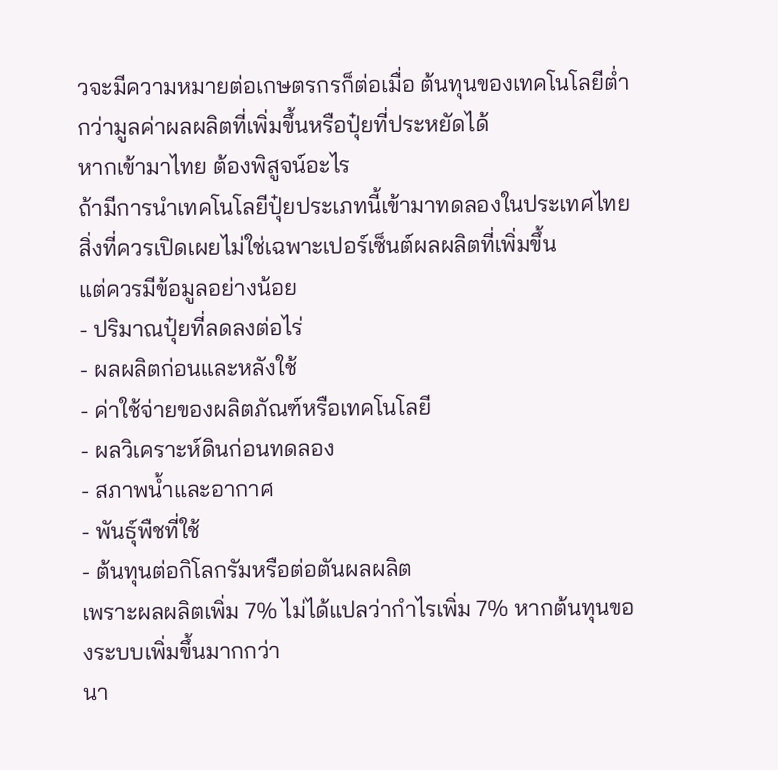วจะมีความหมายต่อเกษตรกรก็ต่อเมื่อ ต้นทุนของเทคโนโลยีต่ำกว่ามูลค่าผลผลิตที่เพิ่มขึ้นหรือปุ๋ยที่ประหยัดได้
หากเข้ามาไทย ต้องพิสูจน์อะไร
ถ้ามีการนำเทคโนโลยีปุ๋ยประเภทนี้เข้ามาทดลองในประเทศไทย สิ่งที่ควรเปิดเผยไม่ใช่เฉพาะเปอร์เซ็นต์ผลผลิตที่เพิ่มขึ้น
แต่ควรมีข้อมูลอย่างน้อย
- ปริมาณปุ๋ยที่ลดลงต่อไร่
- ผลผลิตก่อนและหลังใช้
- ค่าใช้จ่ายของผลิตภัณฑ์หรือเทคโนโลยี
- ผลวิเคราะห์ดินก่อนทดลอง
- สภาพน้ำและอากาศ
- พันธุ์พืชที่ใช้
- ต้นทุนต่อกิโลกรัมหรือต่อตันผลผลิต
เพราะผลผลิตเพิ่ม 7% ไม่ได้แปลว่ากำไรเพิ่ม 7% หากต้นทุนของระบบเพิ่มขึ้นมากกว่า
นา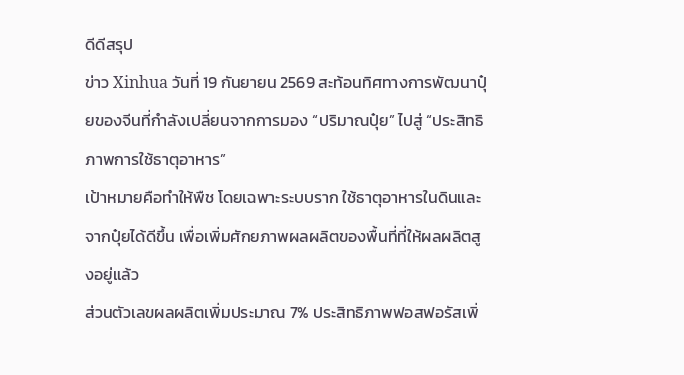ดีดีสรุป
ข่าว Xinhua วันที่ 19 กันยายน 2569 สะท้อนทิศทางการพัฒนาปุ๋ยของจีนที่กำลังเปลี่ยนจากการมอง “ปริมาณปุ๋ย” ไปสู่ “ประสิทธิภาพการใช้ธาตุอาหาร”
เป้าหมายคือทำให้พืช โดยเฉพาะระบบราก ใช้ธาตุอาหารในดินและจากปุ๋ยได้ดีขึ้น เพื่อเพิ่มศักยภาพผลผลิตของพื้นที่ที่ให้ผลผลิตสูงอยู่แล้ว
ส่วนตัวเลขผลผลิตเพิ่มประมาณ 7% ประสิทธิภาพฟอสฟอรัสเพิ่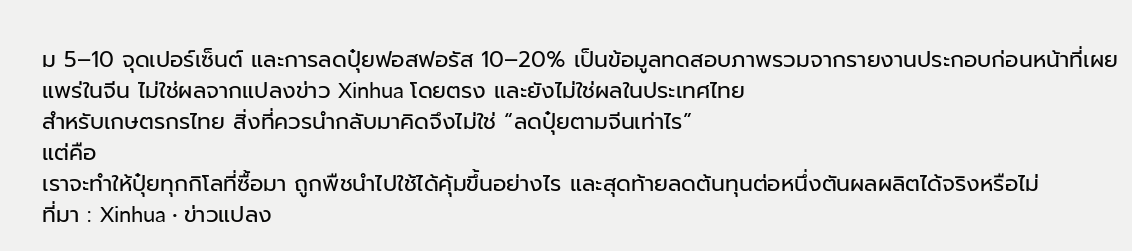ม 5–10 จุดเปอร์เซ็นต์ และการลดปุ๋ยฟอสฟอรัส 10–20% เป็นข้อมูลทดสอบภาพรวมจากรายงานประกอบก่อนหน้าที่เผยแพร่ในจีน ไม่ใช่ผลจากแปลงข่าว Xinhua โดยตรง และยังไม่ใช่ผลในประเทศไทย
สำหรับเกษตรกรไทย สิ่งที่ควรนำกลับมาคิดจึงไม่ใช่ “ลดปุ๋ยตามจีนเท่าไร”
แต่คือ
เราจะทำให้ปุ๋ยทุกกิโลที่ซื้อมา ถูกพืชนำไปใช้ได้คุ้มขึ้นอย่างไร และสุดท้ายลดต้นทุนต่อหนึ่งตันผลผลิตได้จริงหรือไม่
ที่มา : Xinhua · ข่าวแปลง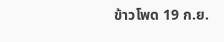ข้าวโพด 19 ก.ย.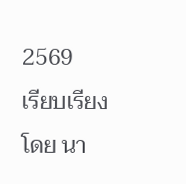2569
เรียบเรียงโดย นา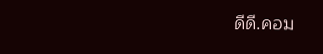ดีดี.คอม